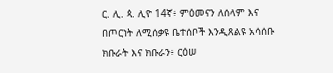ር. ሊ. ጳ. ሊዮ 14ኛ፥ ምዕመናን ለሰላም እና በጦርነት ለሚሰቃዩ ቤተሰቦች እንዲጸልዩ አሳሰቡ
ክቡራት እና ክቡራን፥ ርዕሠ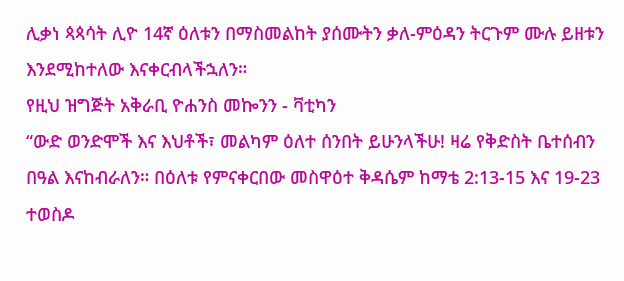ሊቃነ ጳጳሳት ሊዮ 14ኛ ዕለቱን በማስመልከት ያሰሙትን ቃለ-ምዕዳን ትርጉም ሙሉ ይዘቱን እንደሚከተለው እናቀርብላችኋለን።
የዚህ ዝግጅት አቅራቢ ዮሐንስ መኰንን - ቫቲካን
“ውድ ወንድሞች እና እህቶች፣ መልካም ዕለተ ሰንበት ይሁንላችሁ! ዛሬ የቅድስት ቤተሰብን በዓል እናከብራለን። በዕለቱ የምናቀርበው መስዋዕተ ቅዳሴም ከማቴ 2:13-15 እና 19-23 ተወስዶ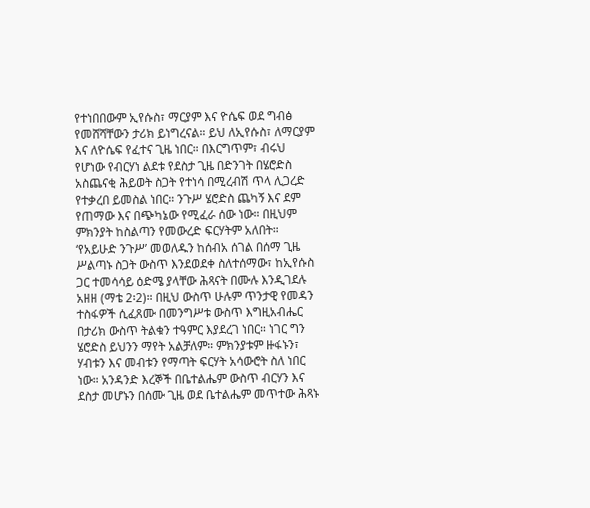የተነበበውም ኢየሱስ፣ ማርያም እና ዮሴፍ ወደ ግብፅ የመሸሻቸውን ታሪክ ይነግረናል። ይህ ለኢየሱስ፣ ለማርያም እና ለዮሴፍ የፈተና ጊዜ ነበር። በእርግጥም፣ ብሩህ የሆነው የብርሃነ ልደቱ የደስታ ጊዜ በድንገት በሄሮድስ አስጨናቂ ሕይወት ስጋት የተነሳ በሚረብሽ ጥላ ሊጋረድ የተቃረበ ይመስል ነበር። ንጉሥ ሄሮድስ ጨካኝ እና ደም የጠማው እና በጭካኔው የሚፈራ ሰው ነው። በዚህም ምክንያት ከስልጣን የመውረድ ፍርሃትም አለበት።
‘የአይሁድ ንጉሥ’ መወለዱን ከሰብአ ሰገል በሰማ ጊዜ ሥልጣኑ ስጋት ውስጥ እንደወደቀ ስለተሰማው፣ ከኢየሱስ ጋር ተመሳሳይ ዕድሜ ያላቸው ሕጻናት በሙሉ እንዲገደሉ አዘዘ (ማቴ 2፡2)። በዚህ ውስጥ ሁሉም ጥንታዊ የመዳን ተስፋዎች ሲፈጸሙ በመንግሥቱ ውስጥ እግዚአብሔር በታሪክ ውስጥ ትልቁን ተዓምር እያደረገ ነበር። ነገር ግን ሄሮድስ ይህንን ማየት አልቻለም። ምክንያቱም ዙፋኑን፣ ሃብቱን እና መብቱን የማጣት ፍርሃት አሳውሮት ስለ ነበር ነው። አንዳንድ እረኞች በቤተልሔም ውስጥ ብርሃን እና ደስታ መሆኑን በሰሙ ጊዜ ወደ ቤተልሔም መጥተው ሕጻኑ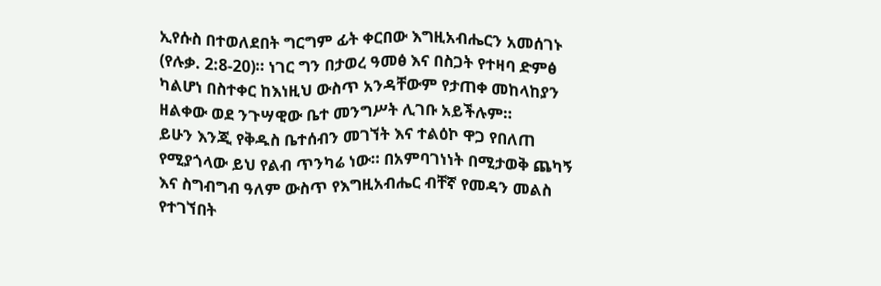ኢየሱስ በተወለደበት ግርግም ፊት ቀርበው እግዚአብሔርን አመሰገኑ (የሉቃ. 2:8-20)። ነገር ግን በታወረ ዓመፅ እና በስጋት የተዛባ ድምፅ ካልሆነ በስተቀር ከእነዚህ ውስጥ አንዳቸውም የታጠቀ መከላከያን ዘልቀው ወደ ንጉሣዊው ቤተ መንግሥት ሊገቡ አይችሉም።
ይሁን እንጂ የቅዱስ ቤተሰብን መገኘት እና ተልዕኮ ዋጋ የበለጠ የሚያጎላው ይህ የልብ ጥንካሬ ነው። በአምባገነነት በሚታወቅ ጨካኝ እና ስግብግብ ዓለም ውስጥ የእግዚአብሔር ብቸኛ የመዳን መልስ የተገኘበት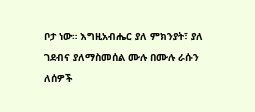ቦታ ነው። እግዚአብሔር ያለ ምክንያት፣ ያለ ገደብና ያለማስመሰል ሙሉ በሙሉ ራሱን ለሰዎች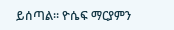ይሰጣል። ዮሴፍ ማርያምን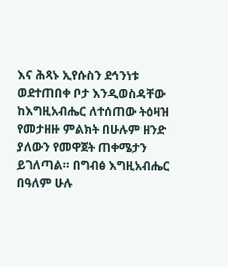እና ሕጻኑ ኢየሱስን ደኅንነቱ ወደተጠበቀ ቦታ እንዲወስዳቸው ከእግዚአብሔር ለተሰጠው ትዕዛዝ የመታዘዙ ምልክት በሁሉም ዘንድ ያለውን የመዋጀት ጠቀሜታን ይገለጣል። በግብፅ እግዚአብሔር በዓለም ሁሉ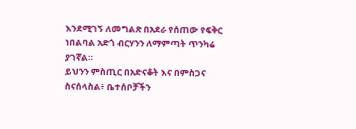እንደሚገኝ ለመግልጽ በአደራ የሰጠው የፍቅር ነበልባል አድጎ ብርሃንን ለማምጣት ጥንካሬ ያገኛል።
ይህንን ምስጢር በአድናቆት እና በምስጋና ስናሰላስል፥ ቤተሰቦቻችን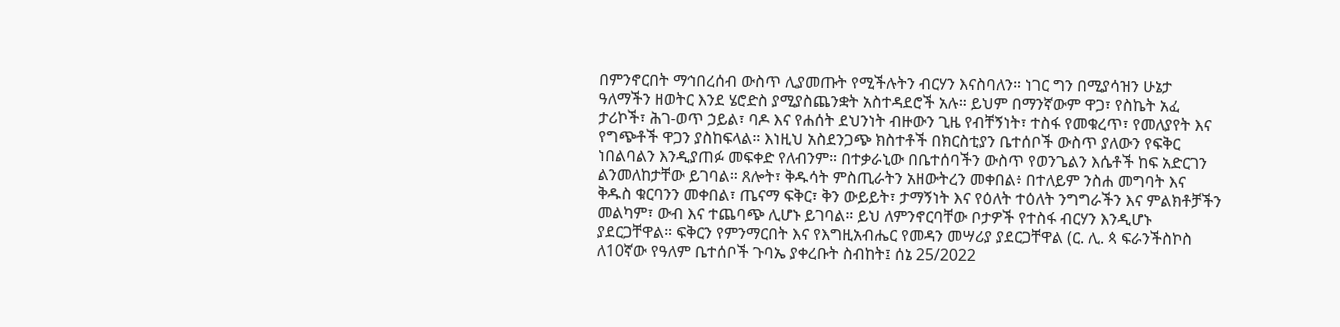በምንኖርበት ማኅበረሰብ ውስጥ ሊያመጡት የሚችሉትን ብርሃን እናስባለን። ነገር ግን በሚያሳዝን ሁኔታ ዓለማችን ዘወትር እንደ ሄሮድስ ያሚያስጨንቋት አስተዳደሮች አሉ። ይህም በማንኛውም ዋጋ፣ የስኬት አፈ ታሪኮች፣ ሕገ-ወጥ ኃይል፣ ባዶ እና የሐሰት ደህንነት ብዙውን ጊዜ የብቸኝነት፣ ተስፋ የመቁረጥ፣ የመለያየት እና የግጭቶች ዋጋን ያስከፍላል። እነዚህ አስደንጋጭ ክስተቶች በክርስቲያን ቤተሰቦች ውስጥ ያለውን የፍቅር ነበልባልን እንዲያጠፉ መፍቀድ የለብንም። በተቃራኒው በቤተሰባችን ውስጥ የወንጌልን እሴቶች ከፍ አድርገን ልንመለከታቸው ይገባል። ጸሎት፣ ቅዱሳት ምስጢራትን አዘውትረን መቀበል፥ በተለይም ንስሐ መግባት እና ቅዱስ ቁርባንን መቀበል፣ ጤናማ ፍቅር፣ ቅን ውይይት፣ ታማኝነት እና የዕለት ተዕለት ንግግራችን እና ምልክቶቻችን መልካም፣ ውብ እና ተጨባጭ ሊሆኑ ይገባል። ይህ ለምንኖርባቸው ቦታዎች የተስፋ ብርሃን እንዲሆኑ ያደርጋቸዋል። ፍቅርን የምንማርበት እና የእግዚአብሔር የመዳን መሣሪያ ያደርጋቸዋል (ር. ሊ. ጳ ፍራንችስኮስ ለ10ኛው የዓለም ቤተሰቦች ጉባኤ ያቀረቡት ስብከት፤ ሰኔ 25/2022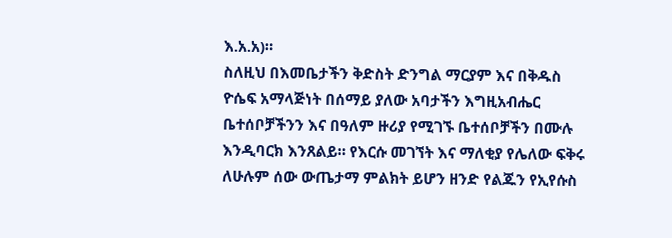እ.አ.አ)።
ስለዚህ በእመቤታችን ቅድስት ድንግል ማርያም እና በቅዱስ ዮሴፍ አማላጅነት በሰማይ ያለው አባታችን እግዚአብሔር ቤተሰቦቻችንን እና በዓለም ዙሪያ የሚገኙ ቤተሰቦቻችን በሙሉ እንዲባርክ እንጸልይ። የእርሱ መገኘት እና ማለቂያ የሌለው ፍቅሩ ለሁሉም ሰው ውጤታማ ምልክት ይሆን ዘንድ የልጁን የኢየሱስ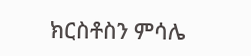ክርስቶስን ምሳሌ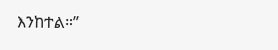እንከተል።”